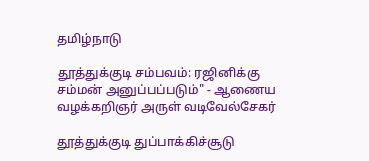தமிழ்நாடு

தூத்துக்குடி சம்பவம்: ரஜினிக்கு சம்மன் அனுப்பப்படும்" - ஆணைய வழக்கறிஞர் அருள் வடிவேல்சேகர்

தூத்துக்குடி துப்பாக்கிச்சூடு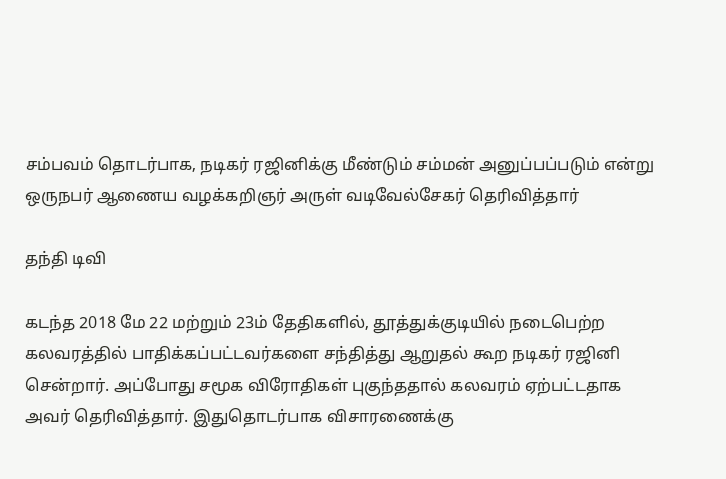சம்பவம் தொடர்பாக, நடிகர் ரஜினிக்கு மீண்டும் சம்மன் அனுப்ப‌ப்படும் என்று ஒருநபர் ஆணைய வழக்கறிஞர் அருள் வடிவேல்சேகர் தெரிவித்தார்

தந்தி டிவி

கடந்த 2018 மே 22 மற்றும் 23ம் தேதிகளில், தூத்துக்குடியில் நடைபெற்ற கலவரத்தில் பாதிக்கப்பட்டவர்களை சந்தித்து ஆறுதல் கூற நடிகர் ரஜினி சென்றார். அப்போது சமூக விரோதிகள் புகுந்ததால் கலவரம் ஏற்பட்டதாக அவர் தெரிவித்தார். இதுதொடர்பாக விசாரணைக்கு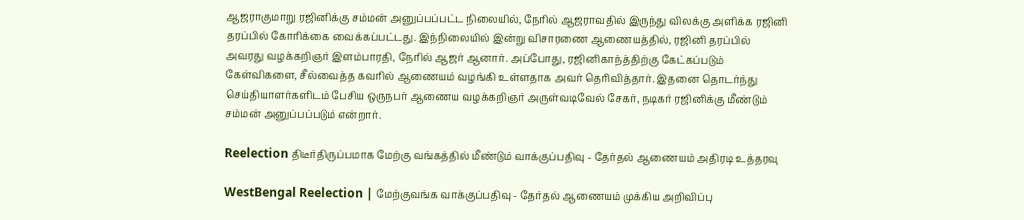ஆஜராகுமாறு ரஜினிக்கு சம்மன் அனுப்பப்பட்ட நிலையில், நேரில் ஆஜராவதில் இருந்து விலக்கு அளிக்க ரஜினி தரப்பில் கோரிக்கை வைக்கப்பட்டது. இந்நிலையில் இன்று விசாரணை ஆணையத்தில், ரஜினி தரப்பில் அவரது வழக்கறிஞர் இளம்பாரதி, நேரில் ஆஜர் ஆனார். அப்போது, ரஜினிகாந்த்திற்கு கேட்கப்படும் கேள்விகளை, சீல்வைத்த கவரில் ஆணையம் வழங்கி உள்ளதாக அவர் தெரிவித்தார். இதனை தொடர்ந்து செய்தியாளர்களிடம் பேசிய ஒருநபர் ஆணைய வழக்கறிஞர் அருள்வடிவேல் சேகர், நடிகர் ரஜினிக்கு மீண்டும் சம்மன் அனுப்ப‌ப்படும் என்றார்.

Reelection திடீர்திருப்பமாக மேற்கு வங்கத்தில் மீண்டும் வாக்குப்பதிவு - தேர்தல் ஆணையம் அதிரடி உத்தரவு

WestBengal Reelection | மேற்குவங்க வாக்குப்பதிவு - தேர்தல் ஆணையம் முக்கிய அறிவிப்பு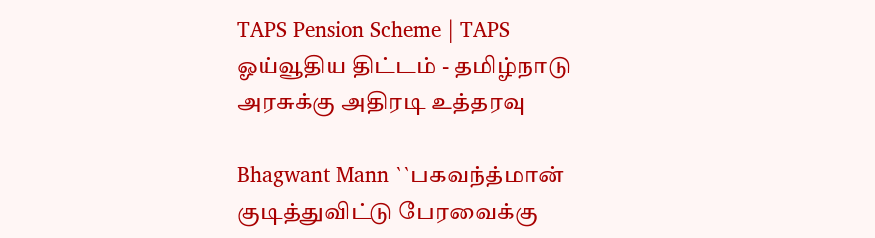TAPS Pension Scheme | TAPS ஓய்வூதிய திட்டம் - தமிழ்நாடு அரசுக்கு அதிரடி உத்தரவு

Bhagwant Mann ``பகவந்த்மான் குடித்துவிட்டு பேரவைக்கு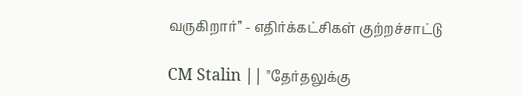வருகிறார்’’ - எதிர்க்கட்சிகள் குற்றச்சாட்டு

CM Stalin || "தேர்தலுக்கு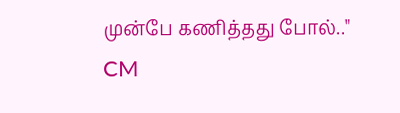முன்பே கணித்தது போல்.." CM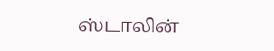ஸ்டாலின்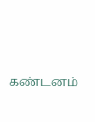கண்டனம்